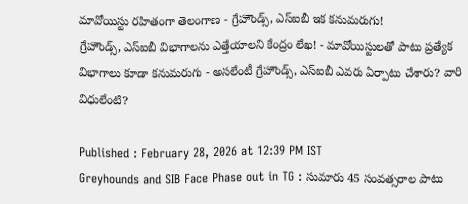మావోయిస్టు రహితంగా తెలంగాణ - గ్రేహౌండ్స్, ఎస్ఐబీ ఇక కనుమరుగు!
గ్రేహౌండ్స్, ఎస్ఐబీ విభాగాలను ఎత్తేయాలని కేంద్రం లేఖ! - మావోయిస్టులతో పాటు ప్రత్యేక విభాగాలు కూడా కనుమరుగు - అసలేంటీ గ్రేహౌండ్స్, ఎస్ఐబీ ఎవరు ఏర్పాటు చేశారు? వారి విధులేంటి?

Published : February 28, 2026 at 12:39 PM IST
Greyhounds and SIB Face Phase out in TG : సుమారు 45 సంవత్సరాల పాటు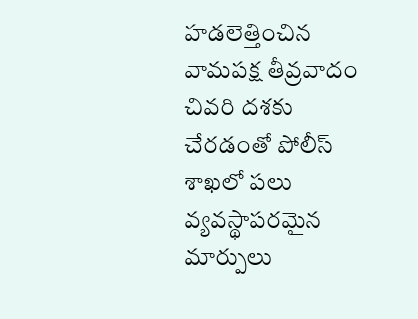హడలెత్తించిన వామపక్ష తీవ్రవాదం చివరి దశకు చేరడంతో పోలీస్ శాఖలో పలు వ్యవస్థాపరమైన మార్పులు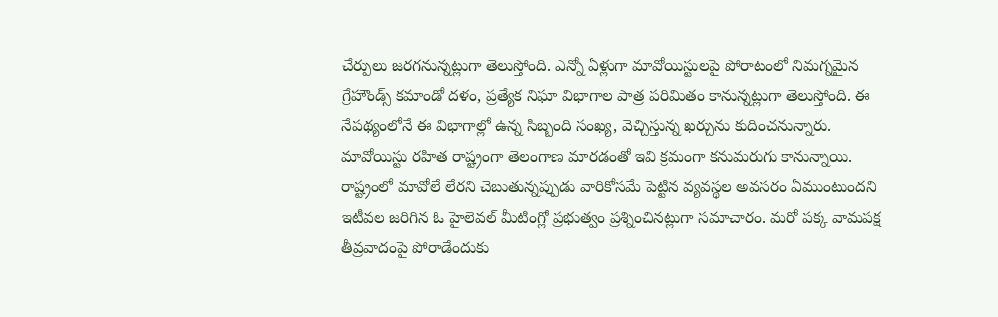చేర్పులు జరగనున్నట్లుగా తెలుస్తోంది. ఎన్నో ఏళ్లుగా మావోయిస్టులపై పోరాటంలో నిమగ్నమైన గ్రేహౌండ్స్ కమాండో దళం, ప్రత్యేక నిఘా విభాగాల పాత్ర పరిమితం కానున్నట్లుగా తెలుస్తోంది. ఈ నేపథ్యంలోనే ఈ విభాగాల్లో ఉన్న సిబ్బంది సంఖ్య, వెచ్చిస్తున్న ఖర్చును కుదించనున్నారు. మావోయిస్టు రహిత రాష్ట్రంగా తెలంగాణ మారడంతో ఇవి క్రమంగా కనుమరుగు కానున్నాయి.
రాష్ట్రంలో మావోలే లేరని చెబుతున్నప్పుడు వారికోసమే పెట్టిన వ్యవస్థల అవసరం ఏముంటుందని ఇటీవల జరిగిన ఓ హైలెవల్ మీటింగ్లో ప్రభుత్వం ప్రశ్నించినట్లుగా సమాచారం. మరో పక్క వామపక్ష తీవ్రవాదంపై పోరాడేందుకు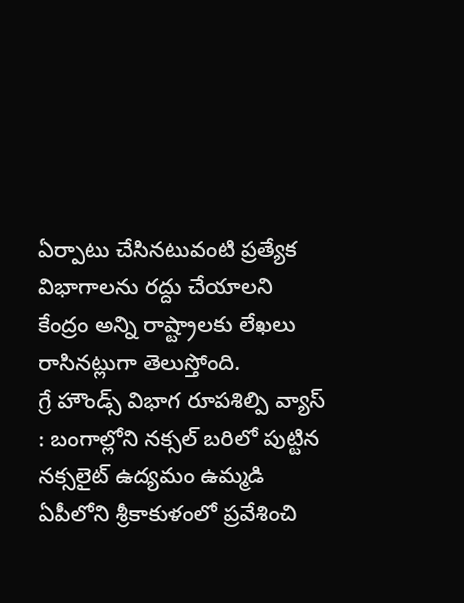ఏర్పాటు చేసినటువంటి ప్రత్యేక విభాగాలను రద్దు చేయాలని కేంద్రం అన్ని రాష్ట్రాలకు లేఖలు రాసినట్లుగా తెలుస్తోంది.
గ్రే హౌండ్స్ విభాగ రూపశిల్పి వ్యాస్ : బంగాల్లోని నక్సల్ బరిలో పుట్టిన నక్సలైట్ ఉద్యమం ఉమ్మడి ఏపీలోని శ్రీకాకుళంలో ప్రవేశించి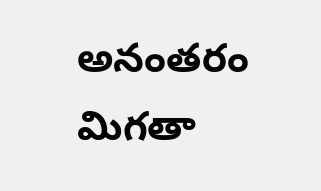అనంతరం మిగతా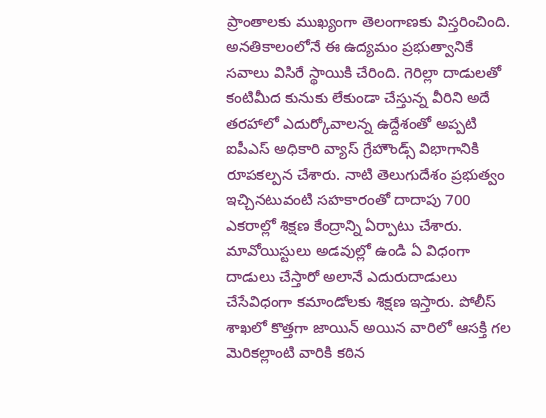ప్రాంతాలకు ముఖ్యంగా తెలంగాణకు విస్తరించింది. అనతికాలంలోనే ఈ ఉద్యమం ప్రభుత్వానికే సవాలు విసిరే స్థాయికి చేరింది. గెరిల్లా దాడులతో కంటిమీద కునుకు లేకుండా చేస్తున్న వీరిని అదే తరహాలో ఎదుర్కోవాలన్న ఉద్దేశంతో అప్పటి ఐపీఎస్ అధికారి వ్యాస్ గ్రేహౌండ్స్ విభాగానికి రూపకల్పన చేశారు. నాటి తెలుగుదేశం ప్రభుత్వం ఇచ్చినటువంటి సహకారంతో దాదాపు 700 ఎకరాల్లో శిక్షణ కేంద్రాన్ని ఏర్పాటు చేశారు.
మావోయిస్టులు అడవుల్లో ఉండి ఏ విధంగా దాడులు చేస్తారో అలానే ఎదురుదాడులు చేసేవిధంగా కమాండోలకు శిక్షణ ఇస్తారు. పోలీస్ శాఖలో కొత్తగా జాయిన్ అయిన వారిలో ఆసక్తి గల మెరికల్లాంటి వారికి కఠిన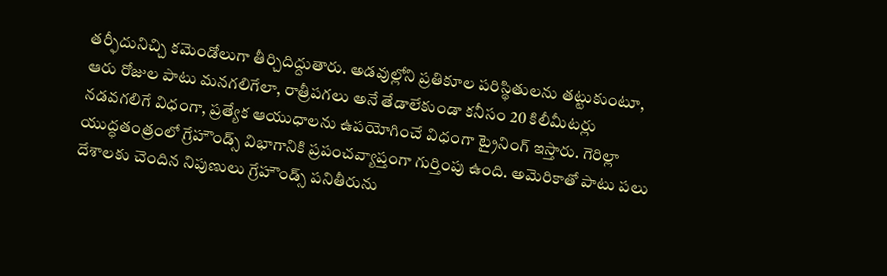తర్ఫీదునిచ్చి కమెండోలుగా తీర్చిదిద్దుతారు. అడవుల్లోని ప్రతికూల పరిస్థితులను తట్టుకుంటూ, ఆరు రోజుల పాటు మనగలిగేలా, రాత్రీపగలు అనే తేడాలేకుండా కనీసం 20 కిలీమీటర్లు నడవగలిగే విధంగా, ప్రత్యేక ఆయుధాలను ఉపయోగించే విధంగా ట్రైనింగ్ ఇస్తారు. గెరిల్లా యుద్ధతంత్రంలో గ్రేహౌండ్స్ విభాగానికి ప్రపంచవ్యాప్తంగా గుర్తింపు ఉంది. అమెరికాతో పాటు పలు దేశాలకు చెందిన నిపుణులు గ్రేహౌండ్స్ పనితీరును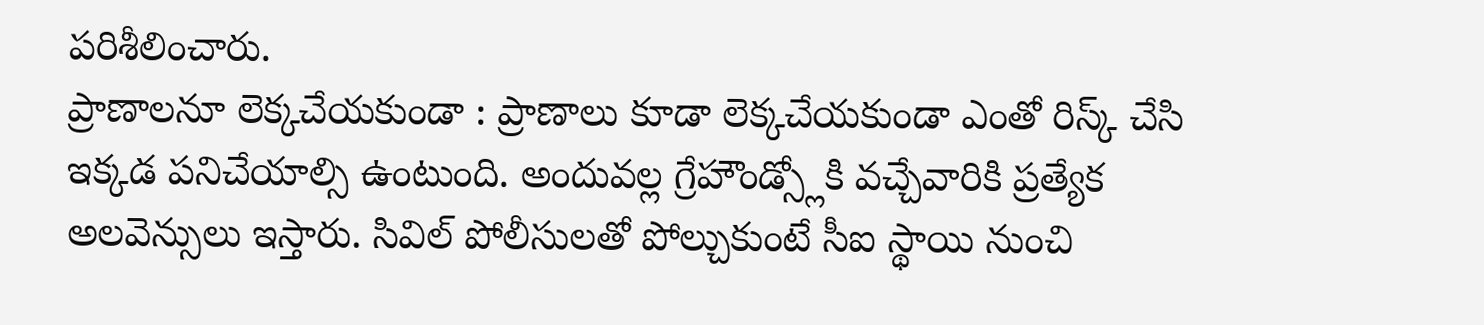పరిశీలించారు.
ప్రాణాలనూ లెక్కచేయకుండా : ప్రాణాలు కూడా లెక్కచేయకుండా ఎంతో రిస్క్ చేసి ఇక్కడ పనిచేయాల్సి ఉంటుంది. అందువల్ల గ్రేహౌండ్స్లోకి వచ్చేవారికి ప్రత్యేక అలవెన్సులు ఇస్తారు. సివిల్ పోలీసులతో పోల్చుకుంటే సీఐ స్థాయి నుంచి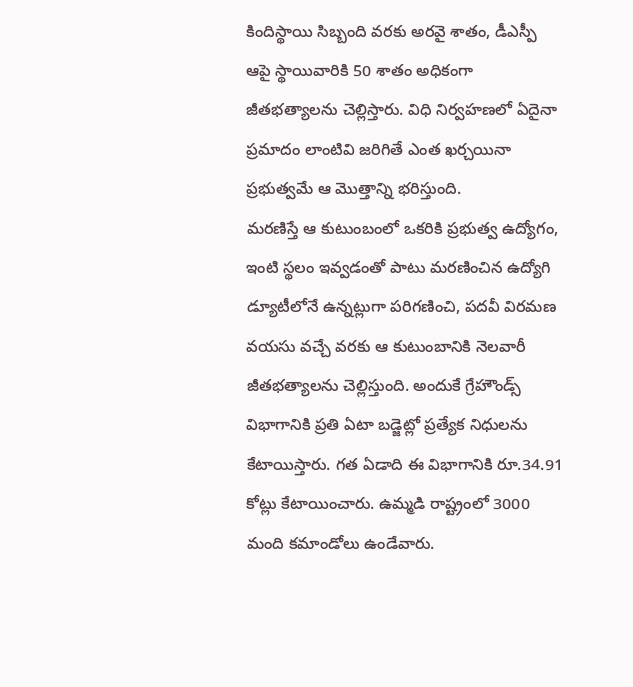కిందిస్థాయి సిబ్బంది వరకు అరవై శాతం, డీఎస్పీ ఆపై స్థాయివారికి 50 శాతం అధికంగా జీతభత్యాలను చెల్లిస్తారు. విధి నిర్వహణలో ఏదైనా ప్రమాదం లాంటివి జరిగితే ఎంత ఖర్చయినా ప్రభుత్వమే ఆ మొత్తాన్ని భరిస్తుంది.
మరణిస్తే ఆ కుటుంబంలో ఒకరికి ప్రభుత్వ ఉద్యోగం, ఇంటి స్థలం ఇవ్వడంతో పాటు మరణించిన ఉద్యోగి డ్యూటీలోనే ఉన్నట్లుగా పరిగణించి, పదవీ విరమణ వయసు వచ్చే వరకు ఆ కుటుంబానికి నెలవారీ జీతభత్యాలను చెల్లిస్తుంది. అందుకే గ్రేహౌండ్స్ విభాగానికి ప్రతి ఏటా బడ్జెట్లో ప్రత్యేక నిధులను కేటాయిస్తారు. గత ఏడాది ఈ విభాగానికి రూ.34.91 కోట్లు కేటాయించారు. ఉమ్మడి రాష్ట్రంలో 3000 మంది కమాండోలు ఉండేవారు.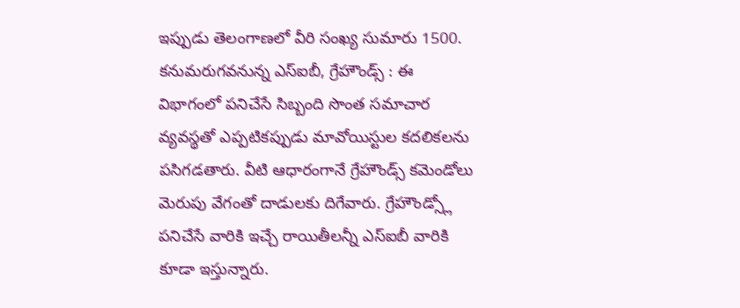ఇప్పుడు తెలంగాణలో వీరి సంఖ్య సుమారు 1500.
కనుమరుగవనున్న ఎస్ఐబీ, గ్రేహౌండ్స్ : ఈ విభాగంలో పనిచేసే సిబ్బంది సొంత సమాచార వ్యవస్థతో ఎప్పటికప్పుడు మావోయిస్టుల కదలికలను పసిగడతారు. వీటి ఆధారంగానే గ్రేహౌండ్స్ కమెండోలు మెరుపు వేగంతో దాడులకు దిగేవారు. గ్రేహౌండ్స్లో పనిచేసే వారికి ఇచ్చే రాయితీలన్నీ ఎస్ఐబీ వారికి కూడా ఇస్తున్నారు.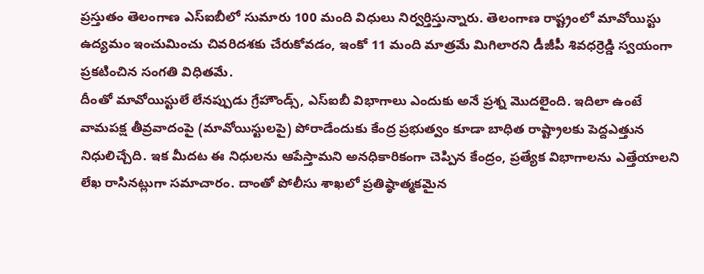ప్రస్తుతం తెలంగాణ ఎస్ఐబీలో సుమారు 100 మంది విధులు నిర్వర్తిస్తున్నారు. తెలంగాణ రాష్ట్రంలో మావోయిస్టు ఉద్యమం ఇంచుమించు చివరిదశకు చేరుకోవడం, ఇంకో 11 మంది మాత్రమే మిగిలారని డీజీపీ శివధర్రెడ్డి స్వయంగా ప్రకటించిన సంగతి విధితమే.
దీంతో మావోయిస్టులే లేనప్పుడు గ్రేహౌండ్స్, ఎస్ఐబీ విభాగాలు ఎందుకు అనే ప్రశ్న మొదలైంది. ఇదిలా ఉంటే వామపక్ష తీవ్రవాదంపై (మావోయిస్టులపై) పోరాడేందుకు కేంద్ర ప్రభుత్వం కూడా బాధిత రాష్ట్రాలకు పెద్దఎత్తున నిధులిచ్చేది. ఇక మీదట ఈ నిధులను ఆపేస్తామని అనధికారికంగా చెప్పిన కేంద్రం, ప్రత్యేక విభాగాలను ఎత్తేయాలని లేఖ రాసినట్లుగా సమాచారం. దాంతో పోలీసు శాఖలో ప్రతిష్ఠాత్మకమైన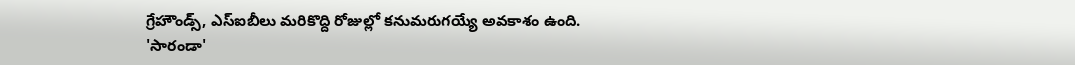గ్రేహౌండ్స్, ఎస్ఐబీలు మరికొద్ది రోజుల్లో కనుమరుగయ్యే అవకాశం ఉంది.
'సారండా'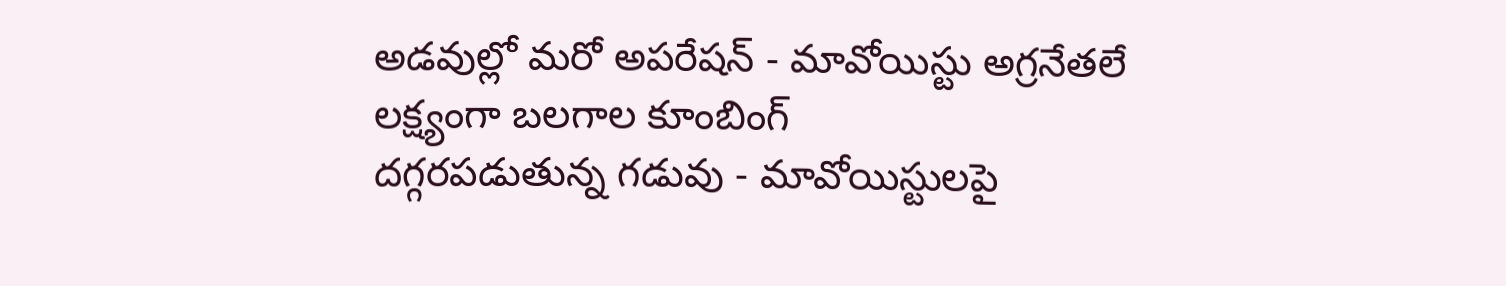అడవుల్లో మరో అపరేషన్ - మావోయిస్టు అగ్రనేతలే లక్ష్యంగా బలగాల కూంబింగ్
దగ్గరపడుతున్న గడువు - మావోయిస్టులపై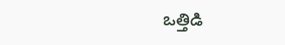ఒత్తిడి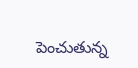పెంచుతున్న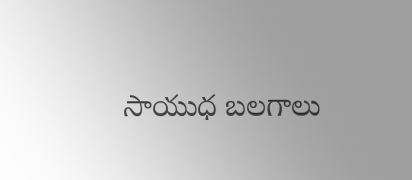సాయుధ బలగాలు